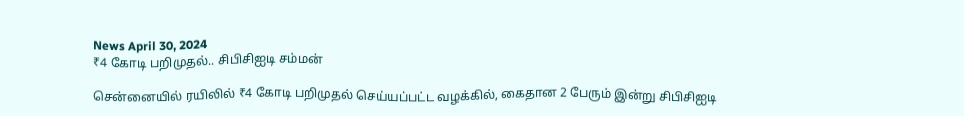News April 30, 2024
₹4 கோடி பறிமுதல்.. சிபிசிஐடி சம்மன்

சென்னையில் ரயிலில் ₹4 கோடி பறிமுதல் செய்யப்பட்ட வழக்கில், கைதான 2 பேரும் இன்று சிபிசிஐடி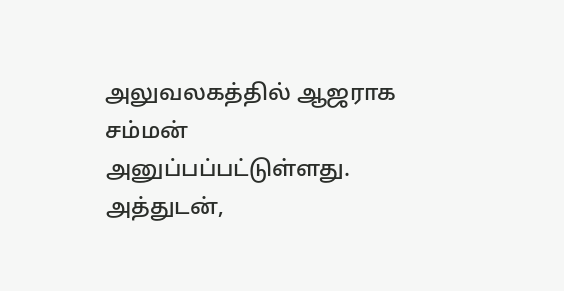அலுவலகத்தில் ஆஜராக சம்மன் அனுப்பப்பட்டுள்ளது. அத்துடன்,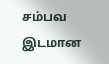சம்பவ இடமான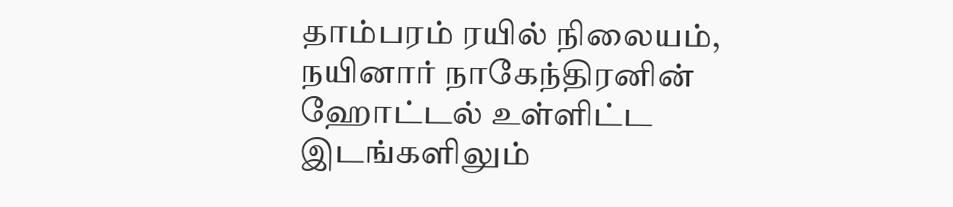தாம்பரம் ரயில் நிலையம், நயினார் நாகேந்திரனின் ஹோட்டல் உள்ளிட்ட இடங்களிலும்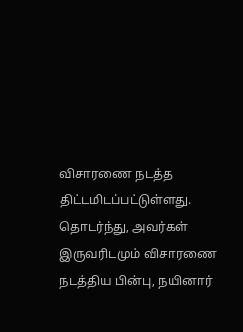விசாரணை நடத்த திட்டமிடப்பட்டுள்ளது. தொடர்ந்து, அவர்கள் இருவரிடமும் விசாரணை நடத்திய பின்பு, நயினார்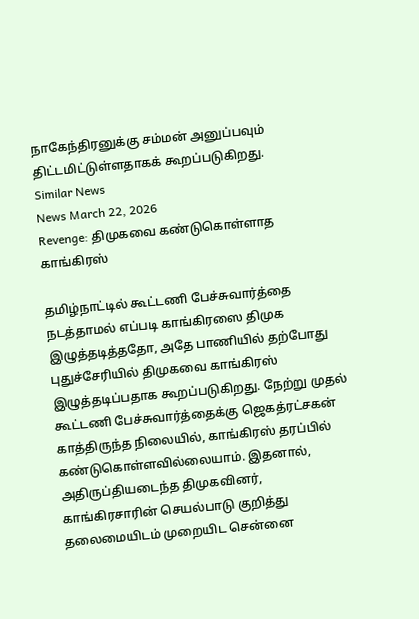நாகேந்திரனுக்கு சம்மன் அனுப்பவும் திட்டமிட்டுள்ளதாகக் கூறப்படுகிறது.
Similar News
News March 22, 2026
Revenge: திமுகவை கண்டுகொள்ளாத காங்கிரஸ்

தமிழ்நாட்டில் கூட்டணி பேச்சுவார்த்தை நடத்தாமல் எப்படி காங்கிரஸை திமுக இழுத்தடித்ததோ, அதே பாணியில் தற்போது புதுச்சேரியில் திமுகவை காங்கிரஸ் இழுத்தடிப்பதாக கூறப்படுகிறது. நேற்று முதல் கூட்டணி பேச்சுவார்த்தைக்கு ஜெகத்ரட்சகன் காத்திருந்த நிலையில், காங்கிரஸ் தரப்பில் கண்டுகொள்ளவில்லையாம். இதனால், அதிருப்தியடைந்த திமுகவினர், காங்கிரசாரின் செயல்பாடு குறித்து தலைமையிடம் முறையிட சென்னை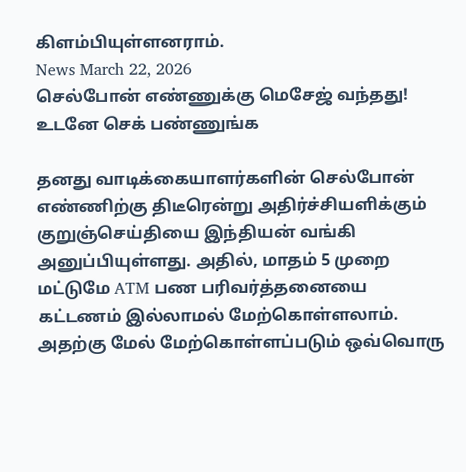கிளம்பியுள்ளனராம்.
News March 22, 2026
செல்போன் எண்ணுக்கு மெசேஜ் வந்தது! உடனே செக் பண்ணுங்க

தனது வாடிக்கையாளர்களின் செல்போன் எண்ணிற்கு திடீரென்று அதிர்ச்சியளிக்கும் குறுஞ்செய்தியை இந்தியன் வங்கி அனுப்பியுள்ளது. அதில், மாதம் 5 முறை மட்டுமே ATM பண பரிவர்த்தனையை கட்டணம் இல்லாமல் மேற்கொள்ளலாம். அதற்கு மேல் மேற்கொள்ளப்படும் ஒவ்வொரு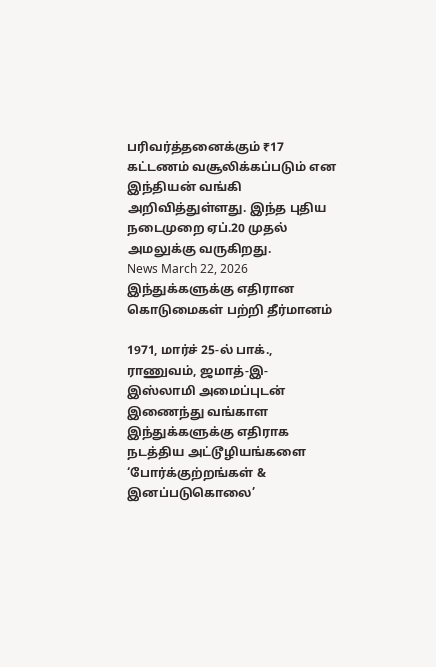பரிவர்த்தனைக்கும் ₹17 கட்டணம் வசூலிக்கப்படும் என இந்தியன் வங்கி அறிவித்துள்ளது. இந்த புதிய நடைமுறை ஏப்.20 முதல் அமலுக்கு வருகிறது.
News March 22, 2026
இந்துக்களுக்கு எதிரான கொடுமைகள் பற்றி தீர்மானம்

1971, மார்ச் 25-ல் பாக்., ராணுவம், ஜமாத்-இ-இஸ்லாமி அமைப்புடன் இணைந்து வங்காள இந்துக்களுக்கு எதிராக நடத்திய அட்டூழியங்களை ‘போர்க்குற்றங்கள் & இனப்படுகொலை’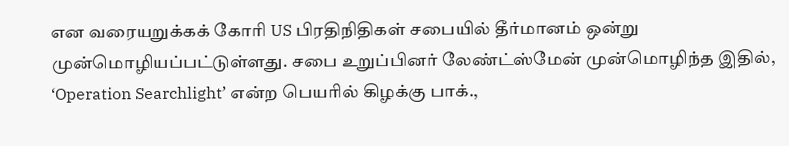என வரையறுக்கக் கோரி US பிரதிநிதிகள் சபையில் தீர்மானம் ஒன்று முன்மொழியப்பட்டுள்ளது. சபை உறுப்பினர் லேண்ட்ஸ்மேன் முன்மொழிந்த இதில், ‘Operation Searchlight’ என்ற பெயரில் கிழக்கு பாக்.,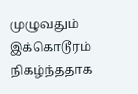முழுவதும் இக்கொடூரம் நிகழ்ந்ததாக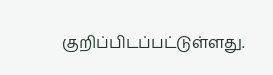குறிப்பிடப்பட்டுள்ளது.